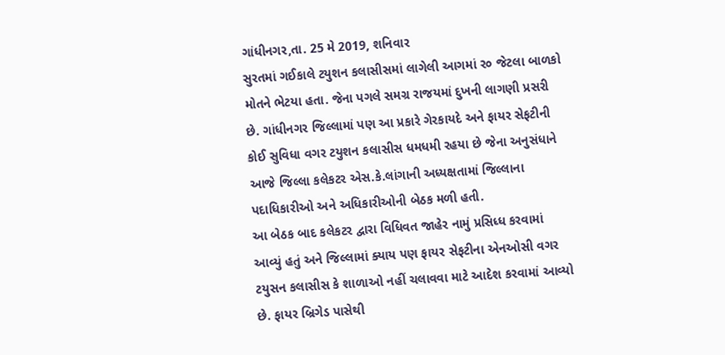ગાંધીનગર,તા. 25 મે 2019, શનિવાર
સુરતમાં ગઈકાલે ટયુશન કલાસીસમાં લાગેલી આગમાં ર૦ જેટલા બાળકો મોતને ભેટયા હતા. જેના પગલે સમગ્ર રાજયમાં દુખની લાગણી પ્રસરી છે. ગાંધીનગર જિલ્લામાં પણ આ પ્રકારે ગેરકાયદે અને ફાયર સેફટીની કોઈ સુવિધા વગર ટયુશન કલાસીસ ધમધમી રહયા છે જેના અનુસંધાને આજે જિલ્લા કલેકટર એસ.કે.લાંગાની અધ્યક્ષતામાં જિલ્લાના પદાધિકારીઓ અને અધિકારીઓની બેઠક મળી હતી.
આ બેઠક બાદ કલેકટર દ્વારા વિધિવત જાહેર નામું પ્રસિધ્ધ કરવામાં આવ્યું હતું અને જિલ્લામાં ક્યાય પણ ફાયર સેફટીના એનઓસી વગર ટયુસન કલાસીસ કે શાળાઓ નહીં ચલાવવા માટે આદેશ કરવામાં આવ્યો છે. ફાયર બ્રિગેડ પાસેથી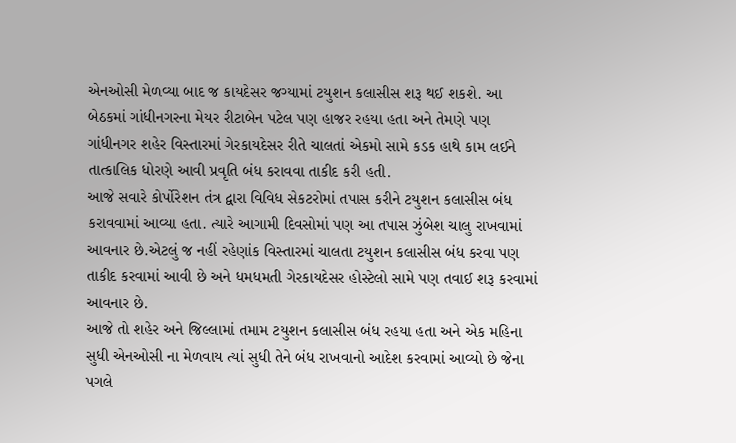એનઓસી મેળવ્યા બાદ જ કાયદેસર જગ્યામાં ટયુશન કલાસીસ શરૂ થઈ શકશે. આ બેઠકમાં ગાંધીનગરના મેયર રીટાબેન પટેલ પણ હાજર રહયા હતા અને તેમણે પણ ગાંધીનગર શહેર વિસ્તારમાં ગેરકાયદેસર રીતે ચાલતાં એકમો સામે કડક હાથે કામ લઈને તાત્કાલિક ધોરણે આવી પ્રવૃતિ બંધ કરાવવા તાકીદ કરી હતી.
આજે સવારે કોર્પોરેશન તંત્ર દ્વારા વિવિધ સેકટરોમાં તપાસ કરીને ટયુશન કલાસીસ બંધ કરાવવામાં આવ્યા હતા. ત્યારે આગામી દિવસોમાં પણ આ તપાસ ઝુંબેશ ચાલુ રાખવામાં આવનાર છે.એટલું જ નહીં રહેણાંક વિસ્તારમાં ચાલતા ટયુશન કલાસીસ બંધ કરવા પણ તાકીદ કરવામાં આવી છે અને ધમધમતી ગેરકાયદેસર હોસ્ટેલો સામે પણ તવાઈ શરૂ કરવામાં આવનાર છે.
આજે તો શહેર અને જિલ્લામાં તમામ ટયુશન કલાસીસ બંધ રહયા હતા અને એક મહિના સુધી એનઓસી ના મેળવાય ત્યાં સુધી તેને બંધ રાખવાનો આદેશ કરવામાં આવ્યો છે જેના પગલે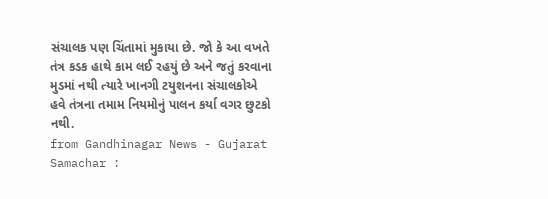સંચાલક પણ ચિંતામાં મુકાયા છે. જો કે આ વખતે તંત્ર કડક હાથે કામ લઈ રહયું છે અને જતું કરવાના મુડમાં નથી ત્યારે ખાનગી ટયુશનના સંચાલકોએ હવે તંત્રના તમામ નિયમોનું પાલન કર્યા વગર છુટકો નથી.
from Gandhinagar News - Gujarat Samachar :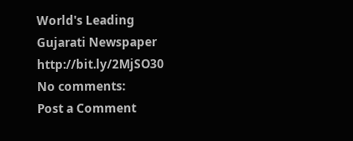World's Leading Gujarati Newspaper http://bit.ly/2MjSO30
No comments:
Post a Comment